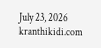July 23, 2026
kranthikidi.com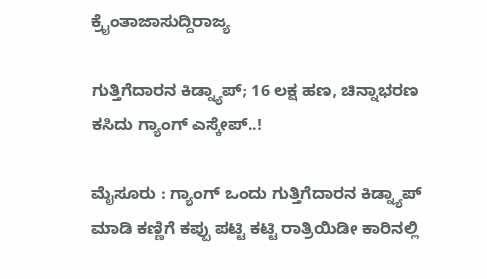ಕ್ರೈಂತಾಜಾಸುದ್ದಿರಾಜ್ಯ

ಗುತ್ತಿಗೆದಾರನ ಕಿಡ್ನ್ಯಾಪ್‌; 16 ಲಕ್ಷ ಹಣ, ಚಿನ್ನಾಭರಣ ಕಸಿದು ಗ್ಯಾಂಗ್‌ ಎಸ್ಕೇಪ್‌..!

ಮೈಸೂರು : ಗ್ಯಾಂಗ್ ಒಂದು ಗುತ್ತಿಗೆದಾರನ ಕಿಡ್ನ್ಯಾಪ್‌ ಮಾಡಿ‌ ಕಣ್ಣಿಗೆ ಕಪ್ಪು ಪಟ್ಟಿ ಕಟ್ಟಿ ರಾತ್ರಿಯಿಡೀ ಕಾರಿನಲ್ಲಿ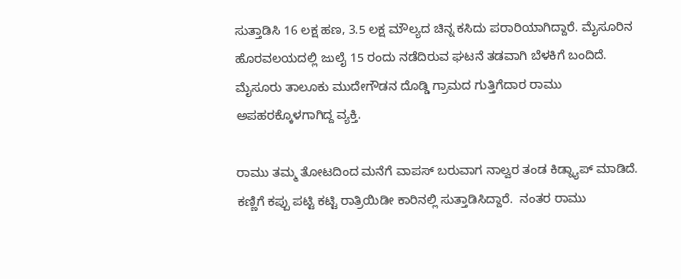ಸುತ್ತಾಡಿಸಿ 16 ಲಕ್ಷ ಹಣ, 3.5 ಲಕ್ಷ ಮೌಲ್ಯದ ಚಿನ್ನ ಕಸಿದು ಪರಾರಿಯಾಗಿದ್ದಾರೆ. ಮೈಸೂರಿನ ಹೊರವಲಯದಲ್ಲಿ ಜುಲೈ 15 ರಂದು ನಡೆದಿರುವ ಘಟನೆ ತಡವಾಗಿ ಬೆಳಕಿಗೆ ಬಂದಿದೆ. ಮೈಸೂರು ತಾಲೂಕು ಮುದೇಗೌಡನ ದೊಡ್ಡಿ ಗ್ರಾಮದ ಗುತ್ತಿಗೆದಾರ ರಾಮು ಅಪಹರಕ್ಕೊಳಗಾಗಿದ್ದ ವ್ಯಕ್ತಿ.

ರಾಮು ತಮ್ಮ ತೋಟದಿಂದ ಮನೆಗೆ ವಾಪಸ್ ಬರುವಾಗ ನಾಲ್ವರ ತಂಡ ಕಿಡ್ನ್ಯಾಪ್ ಮಾಡಿದೆ. ಕಣ್ಣಿಗೆ ಕಪ್ಪು ಪಟ್ಟಿ ಕಟ್ಟಿ ರಾತ್ರಿಯಿಡೀ ಕಾರಿನಲ್ಲಿ ಸುತ್ತಾಡಿಸಿದ್ದಾರೆ.  ನಂತರ ರಾಮು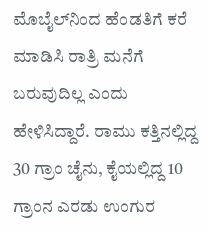ಮೊಬೈಲ್‌ನಿಂದ ಹೆಂಡತಿಗೆ ಕರೆ ಮಾಡಿಸಿ ರಾತ್ರಿ ಮನೆಗೆ ಬರುವುದಿಲ್ಲ ಎಂದು ಹೇಳಿಸಿದ್ದಾರೆ. ರಾಮು ಕತ್ತಿನಲ್ಲಿದ್ದ 30 ಗ್ರಾಂ ಚೈನು, ಕೈಯಲ್ಲಿದ್ದ 10 ಗ್ರಾಂನ ಎರಡು ಉಂಗುರ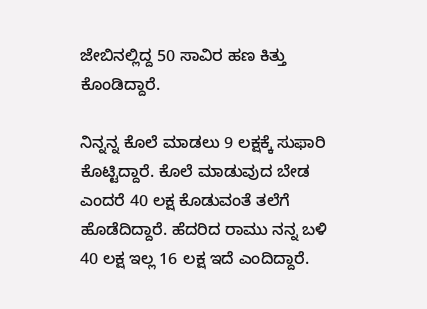ಜೇಬಿನಲ್ಲಿದ್ದ 50 ಸಾವಿರ ಹಣ ಕಿತ್ತು ಕೊಂಡಿದ್ದಾರೆ.

ನಿನ್ನನ್ನ ಕೊಲೆ ಮಾಡಲು 9 ಲಕ್ಷಕ್ಕೆ ಸುಫಾರಿ ಕೊಟ್ಟಿದ್ದಾರೆ. ಕೊಲೆ ಮಾಡುವುದ ಬೇಡ ಎಂದರೆ 40 ಲಕ್ಷ ಕೊಡುವಂತೆ ತಲೆಗೆ ಹೊಡೆದಿದ್ದಾರೆ. ಹೆದರಿದ ರಾಮು ನನ್ನ ಬಳಿ 40 ಲಕ್ಷ ಇಲ್ಲ 16 ಲಕ್ಷ ಇದೆ ಎಂದಿದ್ದಾರೆ.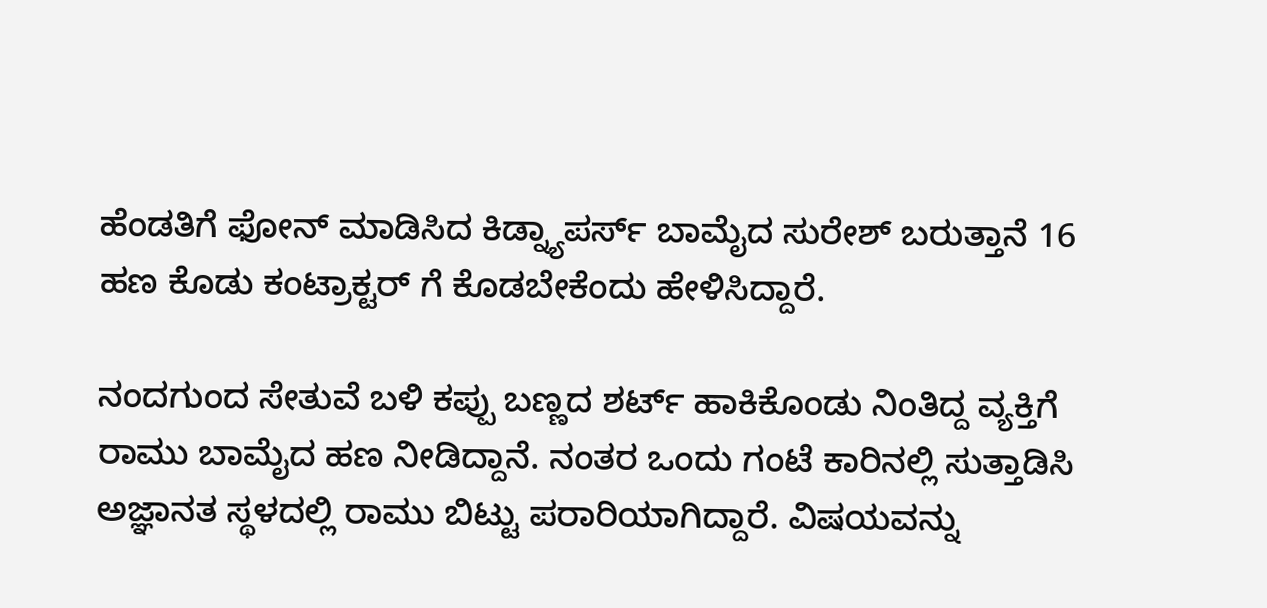ಹೆಂಡತಿಗೆ ಫೋನ್ ಮಾಡಿಸಿದ ಕಿಡ್ನ್ಯಾಪರ್ಸ್‌ ಬಾಮೈದ ಸುರೇಶ್ ಬರುತ್ತಾನೆ 16 ಹಣ ಕೊಡು ಕಂಟ್ರಾಕ್ಟರ್ ಗೆ ಕೊಡಬೇಕೆಂದು ಹೇಳಿಸಿದ್ದಾರೆ.

ನಂದಗುಂದ ಸೇತುವೆ ಬಳಿ ಕಪ್ಪು ಬಣ್ಣದ ಶರ್ಟ್ ಹಾಕಿಕೊಂಡು ನಿಂತಿದ್ದ ವ್ಯಕ್ತಿಗೆ ರಾಮು ಬಾಮೈದ ಹಣ ನೀಡಿದ್ದಾನೆ. ನಂತರ ಒಂದು ಗಂಟೆ ಕಾರಿನಲ್ಲಿ‌ ಸುತ್ತಾಡಿಸಿ ಅಜ್ಞಾನತ ಸ್ಥಳದಲ್ಲಿ ರಾಮು ಬಿಟ್ಟು ಪರಾರಿಯಾಗಿದ್ದಾರೆ. ವಿಷಯವನ್ನು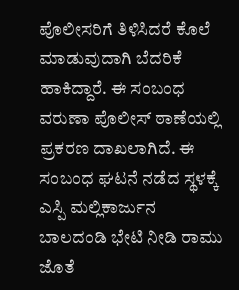ಪೊಲೀಸರಿಗೆ ತಿಳಿಸಿದರೆ ಕೊಲೆ ಮಾಡುವುದಾಗಿ ಬೆದರಿಕೆ ಹಾಕಿದ್ದಾರೆ. ಈ ಸಂಬಂಧ ವರುಣಾ ಪೊಲೀಸ್ ಠಾಣೆಯಲ್ಲಿ ಪ್ರಕರಣ ದಾಖಲಾಗಿದೆ. ಈ ಸಂಬಂಧ ಘಟನೆ ನಡೆದ ಸ್ಥಳಕ್ಕೆ ಎಸ್ಪಿ ಮಲ್ಲಿಕಾರ್ಜುನ ಬಾಲದಂಡಿ ಭೇಟಿ ನೀಡಿ ರಾಮು ಜೊತೆ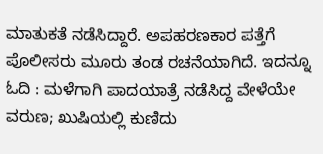ಮಾತುಕತೆ ನಡೆಸಿದ್ದಾರೆ. ಅಪಹರಣಕಾರ ಪತ್ತೆಗೆ ಪೊಲೀಸರು ಮೂರು ತಂಡ ರಚನೆಯಾಗಿದೆ. ಇದನ್ನೂ ಓದಿ : ಮಳೆಗಾಗಿ ಪಾದಯಾತ್ರೆ ನಡೆಸಿದ್ದ ವೇಳೆಯೇ ವರುಣ; ಖುಷಿಯಲ್ಲಿ ಕುಣಿದು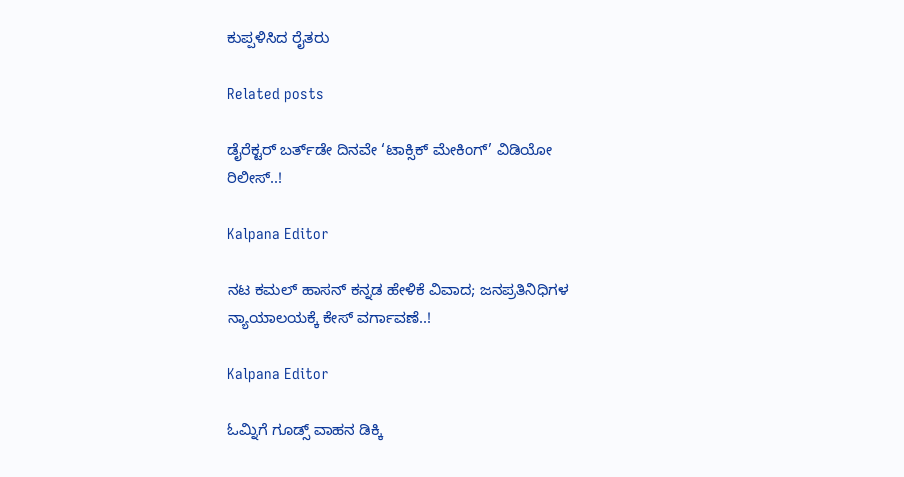ಕುಪ್ಪಳಿಸಿದ ರೈತರು

Related posts

ಡೈರೆಕ್ಟರ್‌ ಬರ್ತ್‌ಡೇ ದಿನವೇ ‘ಟಾಕ್ಸಿಕ್ ಮೇಕಿಂಗ್’ ವಿಡಿಯೋ ರಿಲೀಸ್..!

Kalpana Editor

ನಟ ಕಮಲ್ ಹಾಸನ್ ಕನ್ನಡ ಹೇಳಿಕೆ ವಿವಾದ; ಜನಪ್ರತಿನಿಧಿಗಳ ನ್ಯಾಯಾಲಯಕ್ಕೆ ಕೇಸ್ ವರ್ಗಾವಣೆ..!

Kalpana Editor

ಓಮ್ನಿಗೆ ಗೂಡ್ಸ್‌ ವಾಹನ ಡಿಕ್ಕಿ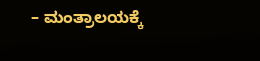– ಮಂತ್ರಾಲಯಕ್ಕೆ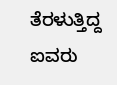ತೆರಳುತ್ತಿದ್ದ ಐವರು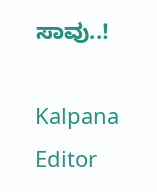ಸಾವು..!

Kalpana Editor